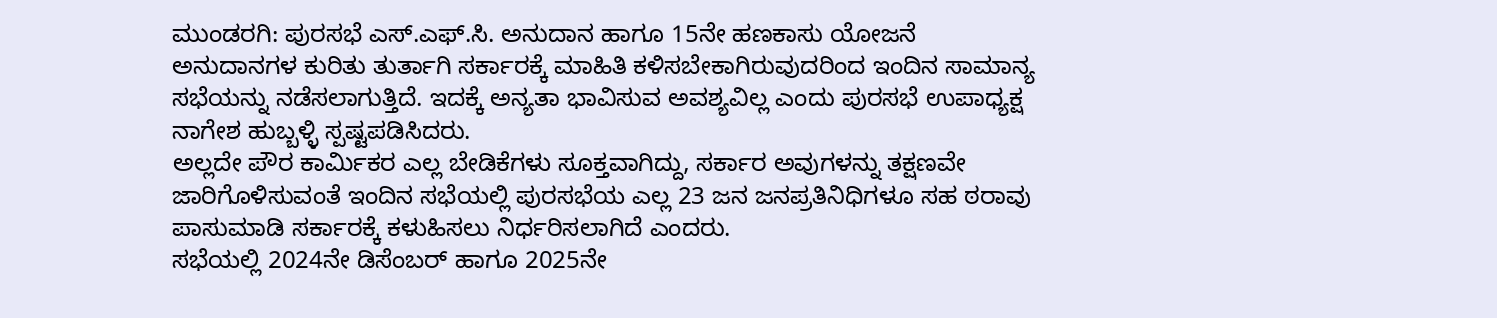ಮುಂಡರಗಿ: ಪುರಸಭೆ ಎಸ್.ಎಫ್.ಸಿ. ಅನುದಾನ ಹಾಗೂ 15ನೇ ಹಣಕಾಸು ಯೋಜನೆ ಅನುದಾನಗಳ ಕುರಿತು ತುರ್ತಾಗಿ ಸರ್ಕಾರಕ್ಕೆ ಮಾಹಿತಿ ಕಳಿಸಬೇಕಾಗಿರುವುದರಿಂದ ಇಂದಿನ ಸಾಮಾನ್ಯ ಸಭೆಯನ್ನು ನಡೆಸಲಾಗುತ್ತಿದೆ. ಇದಕ್ಕೆ ಅನ್ಯತಾ ಭಾವಿಸುವ ಅವಶ್ಯವಿಲ್ಲ ಎಂದು ಪುರಸಭೆ ಉಪಾಧ್ಯಕ್ಷ ನಾಗೇಶ ಹುಬ್ಬಳ್ಳಿ ಸ್ಪಷ್ಟಪಡಿಸಿದರು.
ಅಲ್ಲದೇ ಪೌರ ಕಾರ್ಮಿಕರ ಎಲ್ಲ ಬೇಡಿಕೆಗಳು ಸೂಕ್ತವಾಗಿದ್ದು, ಸರ್ಕಾರ ಅವುಗಳನ್ನು ತಕ್ಷಣವೇ ಜಾರಿಗೊಳಿಸುವಂತೆ ಇಂದಿನ ಸಭೆಯಲ್ಲಿ ಪುರಸಭೆಯ ಎಲ್ಲ 23 ಜನ ಜನಪ್ರತಿನಿಧಿಗಳೂ ಸಹ ಠರಾವು ಪಾಸುಮಾಡಿ ಸರ್ಕಾರಕ್ಕೆ ಕಳುಹಿಸಲು ನಿರ್ಧರಿಸಲಾಗಿದೆ ಎಂದರು.
ಸಭೆಯಲ್ಲಿ 2024ನೇ ಡಿಸೆಂಬರ್ ಹಾಗೂ 2025ನೇ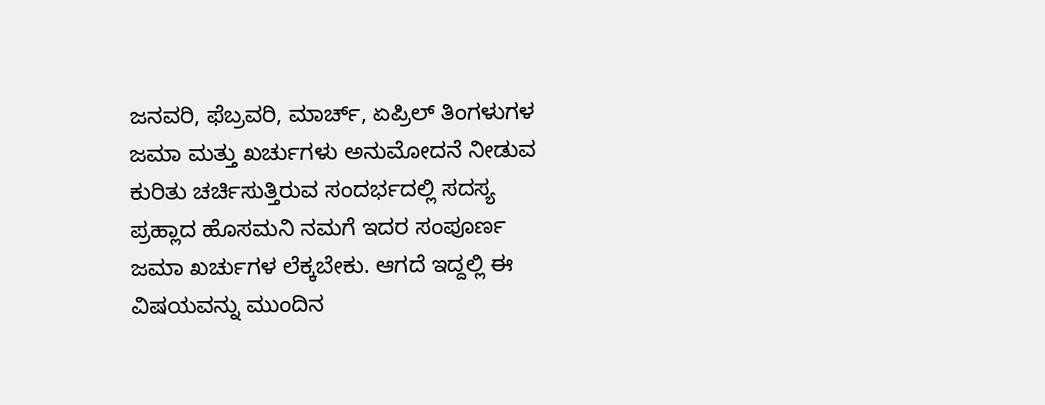ಜನವರಿ, ಫೆಬ್ರವರಿ, ಮಾರ್ಚ್, ಏಪ್ರಿಲ್ ತಿಂಗಳುಗಳ ಜಮಾ ಮತ್ತು ಖರ್ಚುಗಳು ಅನುಮೋದನೆ ನೀಡುವ ಕುರಿತು ಚರ್ಚಿಸುತ್ತಿರುವ ಸಂದರ್ಭದಲ್ಲಿ ಸದಸ್ಯ ಪ್ರಹ್ಲಾದ ಹೊಸಮನಿ ನಮಗೆ ಇದರ ಸಂಪೂರ್ಣ ಜಮಾ ಖರ್ಚುಗಳ ಲೆಕ್ಕಬೇಕು. ಆಗದೆ ಇದ್ದಲ್ಲಿ ಈ ವಿಷಯವನ್ನು ಮುಂದಿನ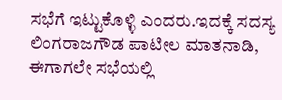ಸಭೆಗೆ ಇಟ್ಟುಕೊಳ್ಳಿ ಎಂದರು.ಇದಕ್ಕೆ ಸದಸ್ಯ ಲಿಂಗರಾಜಗೌಡ ಪಾಟೀಲ ಮಾತನಾಡಿ, ಈಗಾಗಲೇ ಸಭೆಯಲ್ಲಿ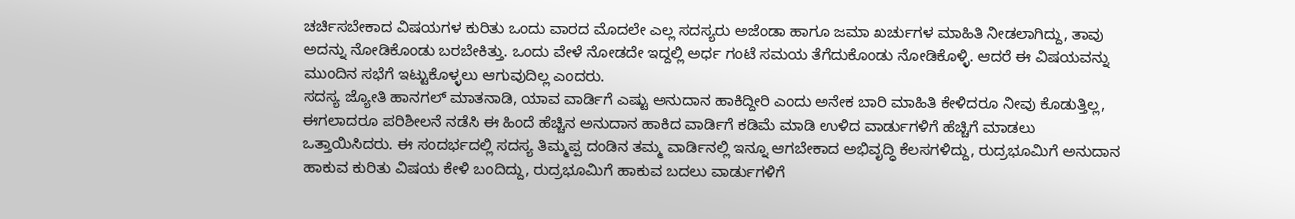ಚರ್ಚಿಸಬೇಕಾದ ವಿಷಯಗಳ ಕುರಿತು ಒಂದು ವಾರದ ಮೊದಲೇ ಎಲ್ಲ ಸದಸ್ಯರು ಅಜೆಂಡಾ ಹಾಗೂ ಜಮಾ ಖರ್ಚುಗಳ ಮಾಹಿತಿ ನೀಡಲಾಗಿದ್ದು, ತಾವು ಅದನ್ನು ನೋಡಿಕೊಂಡು ಬರಬೇಕಿತ್ತು. ಒಂದು ವೇಳೆ ನೋಡದೇ ಇದ್ದಲ್ಲಿ ಅರ್ಧ ಗಂಟೆ ಸಮಯ ತೆಗೆದುಕೊಂಡು ನೋಡಿಕೊಳ್ಳಿ. ಆದರೆ ಈ ವಿಷಯವನ್ನು ಮುಂದಿನ ಸಭೆಗೆ ಇಟ್ಟುಕೊಳ್ಳಲು ಆಗುವುದಿಲ್ಲ ಎಂದರು.
ಸದಸ್ಯ ಜ್ಯೋತಿ ಹಾನಗಲ್ ಮಾತನಾಡಿ, ಯಾವ ವಾರ್ಡಿಗೆ ಎಷ್ಟು ಅನುದಾನ ಹಾಕಿದ್ದೀರಿ ಎಂದು ಅನೇಕ ಬಾರಿ ಮಾಹಿತಿ ಕೇಳಿದರೂ ನೀವು ಕೊಡುತ್ತಿಲ್ಲ, ಈಗಲಾದರೂ ಪರಿಶೀಲನೆ ನಡೆಸಿ ಈ ಹಿಂದೆ ಹೆಚ್ಚಿನ ಅನುದಾನ ಹಾಕಿದ ವಾರ್ಡಿಗೆ ಕಡಿಮೆ ಮಾಡಿ ಉಳಿದ ವಾರ್ಡುಗಳಿಗೆ ಹೆಚ್ಚಿಗೆ ಮಾಡಲು ಒತ್ತಾಯಿಸಿದರು. ಈ ಸಂದರ್ಭದಲ್ಲಿ ಸದಸ್ಯ ತಿಮ್ಮಪ್ಪ ದಂಡಿನ ತಮ್ಮ ವಾರ್ಡಿನಲ್ಲಿ ಇನ್ನೂ ಆಗಬೇಕಾದ ಅಭಿವೃದ್ಧಿ ಕೆಲಸಗಳಿದ್ದು, ರುದ್ರಭೂಮಿಗೆ ಅನುದಾನ ಹಾಕುವ ಕುರಿತು ವಿಷಯ ಕೇಳಿ ಬಂದಿದ್ದು, ರುದ್ರಭೂಮಿಗೆ ಹಾಕುವ ಬದಲು ವಾರ್ಡುಗಳಿಗೆ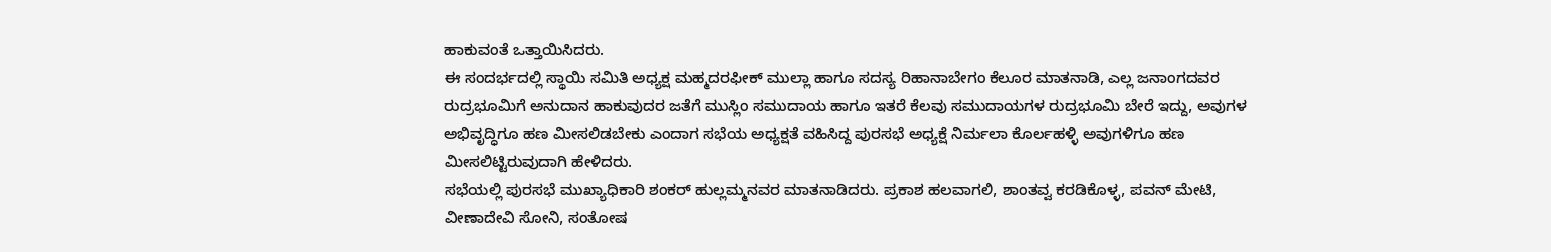ಹಾಕುವಂತೆ ಒತ್ತಾಯಿಸಿದರು.
ಈ ಸಂದರ್ಭದಲ್ಲಿ ಸ್ಥಾಯಿ ಸಮಿತಿ ಅಧ್ಯಕ್ಷ ಮಹ್ಮದರಫೀಕ್ ಮುಲ್ಲಾ ಹಾಗೂ ಸದಸ್ಯ ರಿಹಾನಾಬೇಗಂ ಕೆಲೂರ ಮಾತನಾಡಿ, ಎಲ್ಲ ಜನಾಂಗದವರ ರುದ್ರಭೂಮಿಗೆ ಅನುದಾನ ಹಾಕುವುದರ ಜತೆಗೆ ಮುಸ್ಲಿಂ ಸಮುದಾಯ ಹಾಗೂ ಇತರೆ ಕೆಲವು ಸಮುದಾಯಗಳ ರುದ್ರಭೂಮಿ ಬೇರೆ ಇದ್ದು, ಅವುಗಳ ಅಭಿವೃದ್ಧಿಗೂ ಹಣ ಮೀಸಲಿಡಬೇಕು ಎಂದಾಗ ಸಭೆಯ ಅಧ್ಯಕ್ಷತೆ ವಹಿಸಿದ್ದ ಪುರಸಭೆ ಅಧ್ಯಕ್ಷೆ ನಿರ್ಮಲಾ ಕೊರ್ಲಹಳ್ಳಿ ಅವುಗಳಿಗೂ ಹಣ ಮೀಸಲಿಟ್ಟಿರುವುದಾಗಿ ಹೇಳಿದರು.
ಸಭೆಯಲ್ಲಿ ಪುರಸಭೆ ಮುಖ್ಯಾಧಿಕಾರಿ ಶಂಕರ್ ಹುಲ್ಲಮ್ಮನವರ ಮಾತನಾಡಿದರು. ಪ್ರಕಾಶ ಹಲವಾಗಲಿ, ಶಾಂತವ್ವ ಕರಡಿಕೊಳ್ಳ, ಪವನ್ ಮೇಟಿ, ವೀಣಾದೇವಿ ಸೋನಿ, ಸಂತೋಷ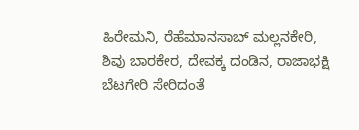ಹಿರೇಮನಿ, ರೆಹೆಮಾನಸಾಬ್ ಮಲ್ಲನಕೇರಿ, ಶಿವು ಬಾರಕೇರ, ದೇವಕ್ಕ ದಂಡಿನ, ರಾಜಾಭಕ್ಷಿ ಬೆಟಗೇರಿ ಸೇರಿದಂತೆ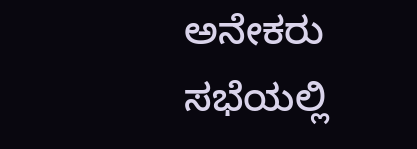ಅನೇಕರು ಸಭೆಯಲ್ಲಿ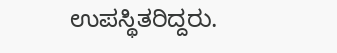ಉಪಸ್ಥಿತರಿದ್ದರು.